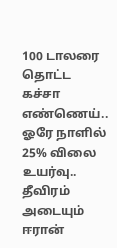100 டாலரை தொட்ட கச்சா எண்ணெய்.. ஓரே நாளில் 25% விலை உயர்வு.. தீவிரம் அடையும் ஈரான்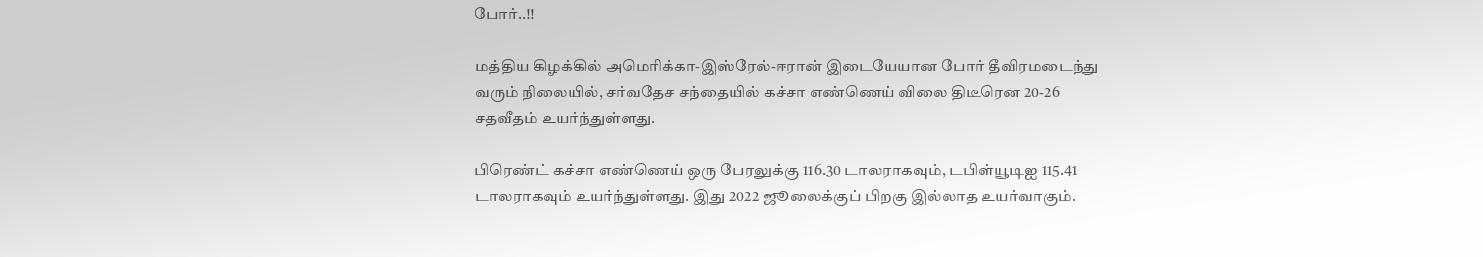போர்..!!

மத்திய கிழக்கில் அமெரிக்கா-இஸ்ரேல்-ஈரான் இடையேயான போர் தீவிரமடைந்து வரும் நிலையில், சர்வதேச சந்தையில் கச்சா எண்ணெய் விலை திடீரென 20-26 சதவீதம் உயர்ந்துள்ளது.

பிரெண்ட் கச்சா எண்ணெய் ஒரு பேரலுக்கு 116.30 டாலராகவும், டபிள்யூடிஐ 115.41 டாலராகவும் உயர்ந்துள்ளது. இது 2022 ஜூலைக்குப் பிறகு இல்லாத உயர்வாகும்.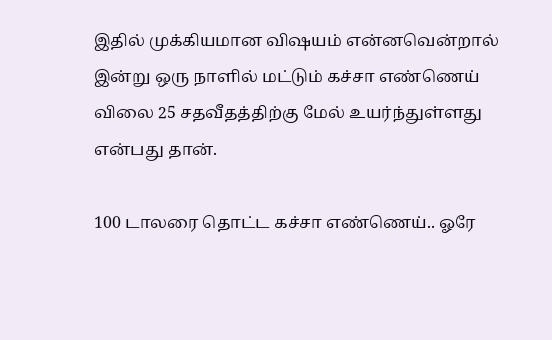இதில் முக்கியமான விஷயம் என்னவென்றால் இன்று ஒரு நாளில் மட்டும் கச்சா எண்ணெய் விலை 25 சதவீதத்திற்கு மேல் உயர்ந்துள்ளது என்பது தான்.

100 டாலரை தொட்ட கச்சா எண்ணெய்.. ஓரே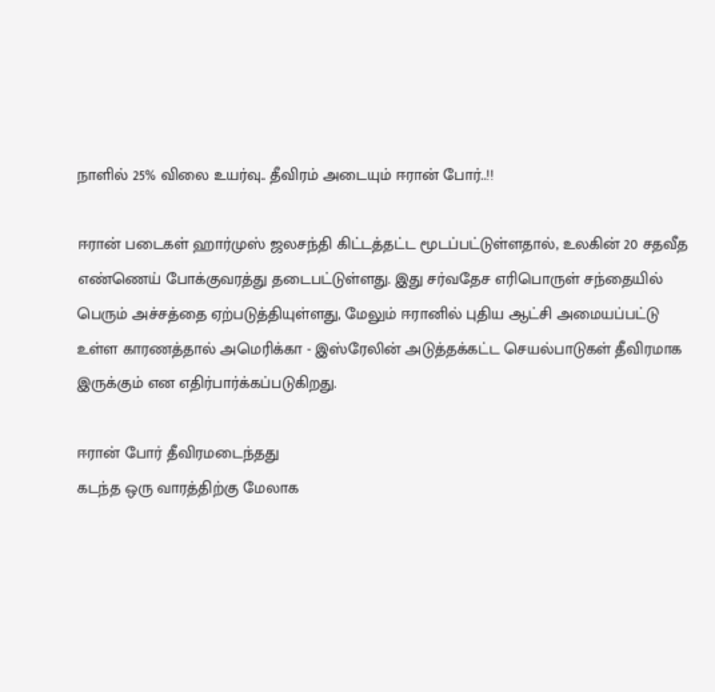நாளில் 25% விலை உயர்வு.. தீவிரம் அடையும் ஈரான் போர்..!!

ஈரான் படைகள் ஹார்முஸ் ஜலசந்தி கிட்டத்தட்ட மூடப்பட்டுள்ளதால், உலகின் 20 சதவீத எண்ணெய் போக்குவரத்து தடைபட்டுள்ளது. இது சர்வதேச எரிபொருள் சந்தையில் பெரும் அச்சத்தை ஏற்படுத்தியுள்ளது, மேலும் ஈரானில் புதிய ஆட்சி அமையப்பட்டு உள்ள காரணத்தால் அமெரிக்கா - இஸ்ரேலின் அடுத்தக்கட்ட செயல்பாடுகள் தீவிரமாக இருக்கும் என எதிர்பார்க்கப்படுகிறது.

ஈரான் போர் தீவிரமடைந்தது
கடந்த ஒரு வாரத்திற்கு மேலாக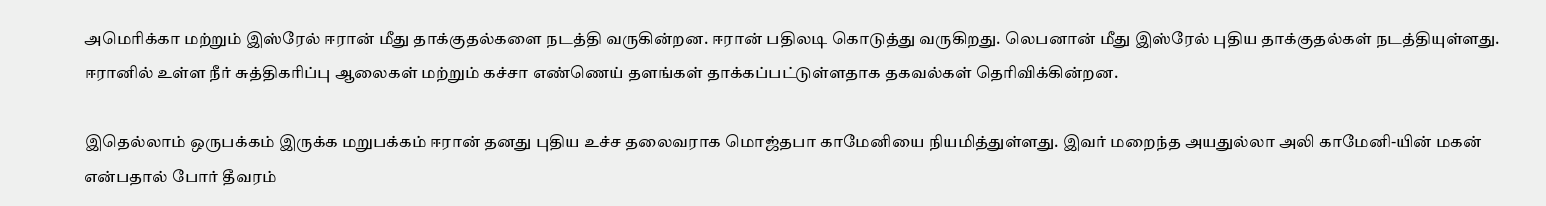அமெரிக்கா மற்றும் இஸ்ரேல் ஈரான் மீது தாக்குதல்களை நடத்தி வருகின்றன. ஈரான் பதிலடி கொடுத்து வருகிறது. லெபனான் மீது இஸ்ரேல் புதிய தாக்குதல்கள் நடத்தியுள்ளது. ஈரானில் உள்ள நீர் சுத்திகரிப்பு ஆலைகள் மற்றும் கச்சா எண்ணெய் தளங்கள் தாக்கப்பட்டுள்ளதாக தகவல்கள் தெரிவிக்கின்றன.

இதெல்லாம் ஒருபக்கம் இருக்க மறுபக்கம் ஈரான் தனது புதிய உச்ச தலைவராக மொஜ்தபா காமேனியை நியமித்துள்ளது. இவர் மறைந்த அயதுல்லா அலி காமேனி-யின் மகன் என்பதால் போர் தீவரம்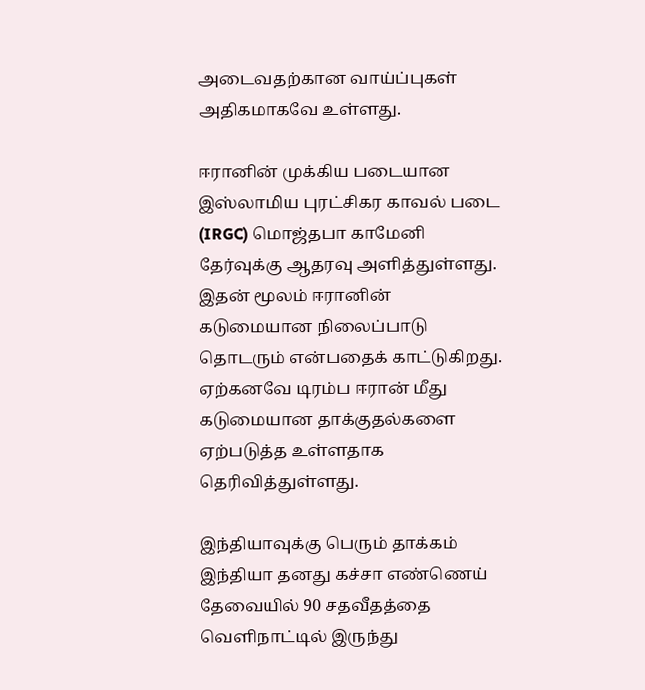அடைவதற்கான வாய்ப்புகள் அதிகமாகவே உள்ளது.

ஈரானின் முக்கிய படையான இஸ்லாமிய புரட்சிகர காவல் படை (IRGC) மொஜ்தபா காமேனி தேர்வுக்கு ஆதரவு அளித்துள்ளது. இதன் மூலம் ஈரானின் கடுமையான நிலைப்பாடு தொடரும் என்பதைக் காட்டுகிறது. ஏற்கனவே டிரம்ப ஈரான் மீது கடுமையான தாக்குதல்களை ஏற்படுத்த உள்ளதாக தெரிவித்துள்ளது.

இந்தியாவுக்கு பெரும் தாக்கம்
இந்தியா தனது கச்சா எண்ணெய் தேவையில் 90 சதவீதத்தை வெளிநாட்டில் இருந்து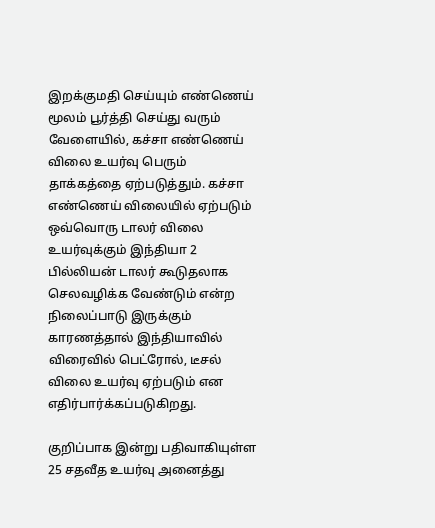இறக்குமதி செய்யும் எண்ணெய் மூலம் பூர்த்தி செய்து வரும் வேளையில், கச்சா எண்ணெய் விலை உயர்வு பெரும் தாக்கத்தை ஏற்படுத்தும். கச்சா எண்ணெய் விலையில் ஏற்படும் ஒவ்வொரு டாலர் விலை உயர்வுக்கும் இந்தியா 2 பில்லியன் டாலர் கூடுதலாக செலவழிக்க வேண்டும் என்ற நிலைப்பாடு இருக்கும் காரணத்தால் இந்தியாவில் விரைவில் பெட்ரோல், டீசல் விலை உயர்வு ஏற்படும் என எதிர்பார்க்கப்படுகிறது.

குறிப்பாக இன்று பதிவாகியுள்ள 25 சதவீத உயர்வு அனைத்து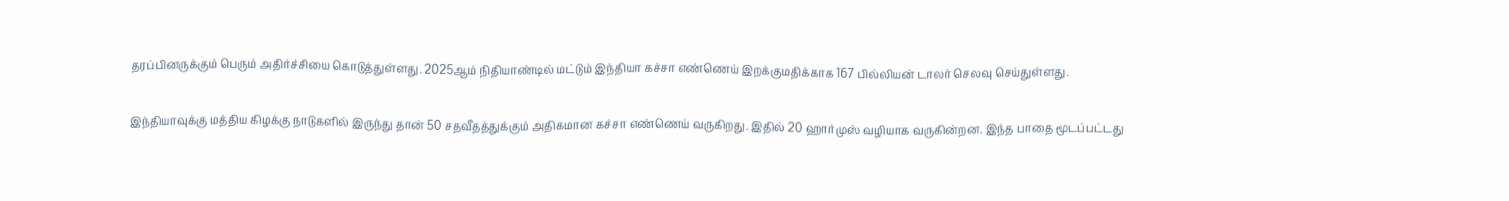தரப்பினருக்கும் பெரும் அதிர்ச்சியை கொடுத்துள்ளது. 2025ஆம் நிதியாண்டில் மட்டும் இந்தியா கச்சா எண்ணெய் இறக்குமதிக்காக 167 பில்லியன் டாலர் செலவு செய்துள்ளது.

இந்தியாவுக்கு மத்திய கிழக்கு நாடுகளில் இருந்து தான் 50 சதவீதத்துக்கும் அதிகமான கச்சா எண்ணெய் வருகிறது. இதில் 20 ஹார்முஸ் வழியாக வருகின்றன. இந்த பாதை மூடப்பட்டது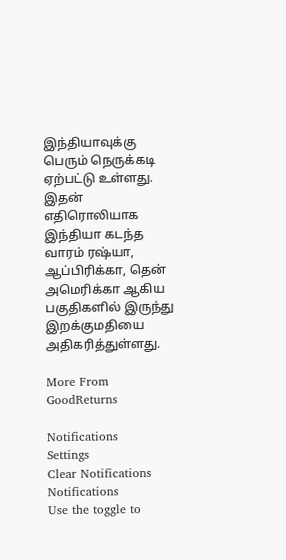இந்தியாவுக்கு பெரும் நெருக்கடி ஏற்பட்டு உள்ளது. இதன் எதிரொலியாக இந்தியா கடந்த வாரம் ரஷ்யா, ஆப்பிரிக்கா, தென் அமெரிக்கா ஆகிய பகுதிகளில் இருந்து இறக்குமதியை அதிகரித்துள்ளது.

More From GoodReturns

Notifications
Settings
Clear Notifications
Notifications
Use the toggle to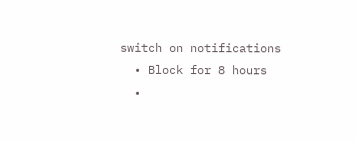switch on notifications
  • Block for 8 hours
  •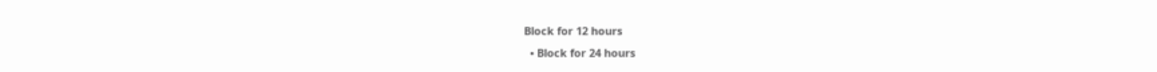Block for 12 hours
  • Block for 24 hours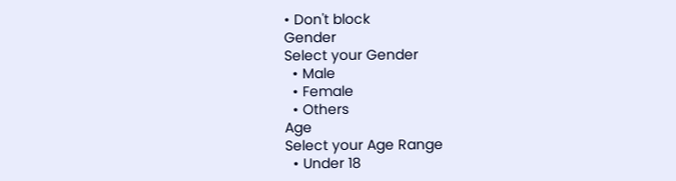• Don't block
Gender
Select your Gender
  • Male
  • Female
  • Others
Age
Select your Age Range
  • Under 18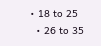• 18 to 25
  • 26 to 35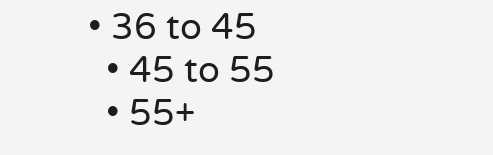• 36 to 45
  • 45 to 55
  • 55+